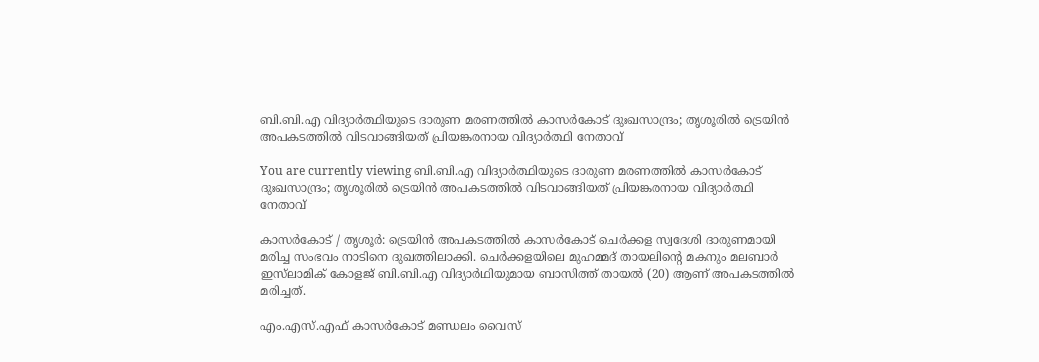ബി.ബി.എ വിദ്യാർത്ഥിയുടെ ദാരുണ മരണത്തിൽ കാസർകോട് ദുഃഖസാന്ദ്രം; തൃശൂരിൽ ട്രെയിൻ അപകടത്തിൽ വിടവാങ്ങിയത് പ്രിയങ്കരനായ വിദ്യാർത്ഥി നേതാവ്

You are currently viewing ബി.ബി.എ വിദ്യാർത്ഥിയുടെ ദാരുണ മരണത്തിൽ കാസർകോട് ദുഃഖസാന്ദ്രം; തൃശൂരിൽ ട്രെയിൻ അപകടത്തിൽ വിടവാങ്ങിയത് പ്രിയങ്കരനായ വിദ്യാർത്ഥി നേതാവ്

കാസർകോട് / തൃശൂര്‍: ട്രെയിന്‍ അപകടത്തില്‍ കാസർകോട് ചെര്‍ക്കള സ്വദേശി ദാരുണമായി മരിച്ച സംഭവം നാടിനെ ദുഖത്തിലാക്കി. ചെര്‍ക്കളയിലെ മുഹമ്മദ് തായലിൻ്റെ മകനും മലബാര്‍ ഇസ്‌ലാമിക് കോളജ് ബി.ബി.എ വിദ്യാര്‍ഥിയുമായ ബാസിത്ത് തായല്‍ (20) ആണ് അപകടത്തിൽ മരിച്ചത്.

എം.എസ്.എഫ് കാസര്‍കോട് മണ്ഡലം വൈസ്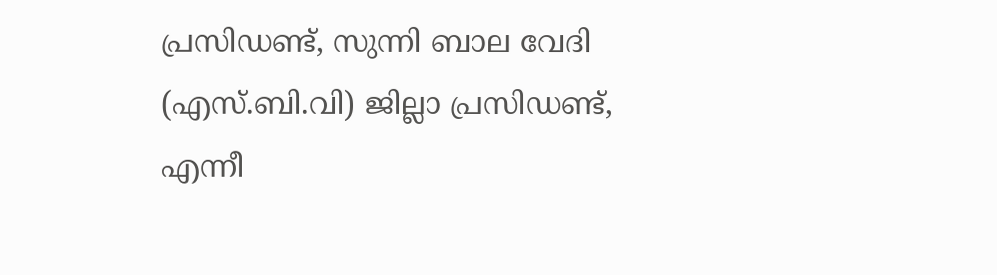പ്രസിഡണ്ട്, സുന്നി ബാല വേദി (എസ്‌.ബി.വി) ജില്ലാ പ്രസിഡണ്ട്, എന്നീ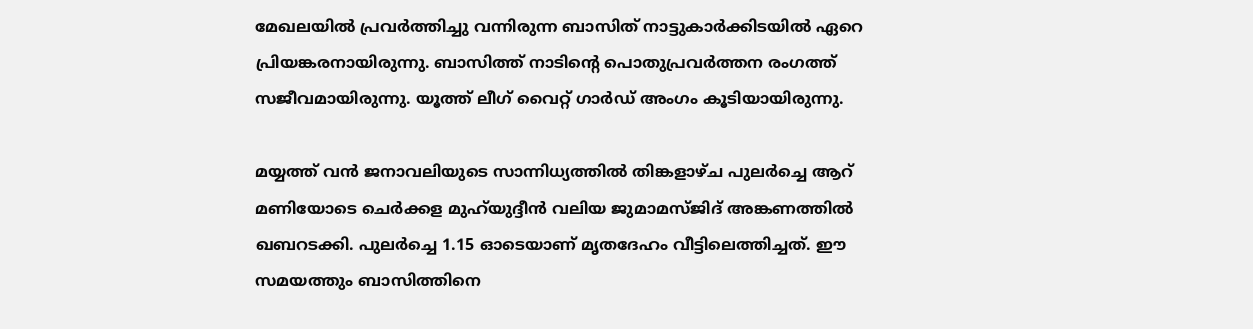മേഖലയില്‍ പ്രവര്‍ത്തിച്ചു വന്നിരുന്ന ബാസിത് നാട്ടുകാർക്കിടയിൽ ഏറെ പ്രിയങ്കരനായിരുന്നു. ബാസിത്ത് നാടിൻ്റെ പൊതുപ്രവര്‍ത്തന രംഗത്ത് സജീവമായിരുന്നു. യൂത്ത് ലീഗ് വൈറ്റ് ഗാര്‍ഡ് അംഗം കൂടിയായിരുന്നു.

മയ്യത്ത് വന്‍ ജനാവലിയുടെ സാന്നിധ്യത്തില്‍ തിങ്കളാഴ്‌ച പുലര്‍ച്ചെ ആറ് മണിയോടെ ചെര്‍ക്കള മുഹ്‌യുദ്ദീന്‍ വലിയ ജുമാമസ്ജിദ് അങ്കണത്തില്‍ ഖബറടക്കി. പുലര്‍ച്ചെ 1.15 ഓടെയാണ് മൃതദേഹം വീട്ടിലെത്തിച്ചത്. ഈ സമയത്തും ബാസിത്തിനെ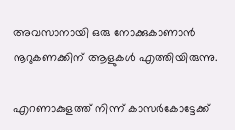അവസാനായി ഒരു നോക്കുകാണാന്‍ നൂറുകണക്കിന് ആളുകള്‍ എത്തിയിരുന്നു.

എറണാകുളത്ത് നിന്ന് കാസര്‍കോട്ടേക്ക്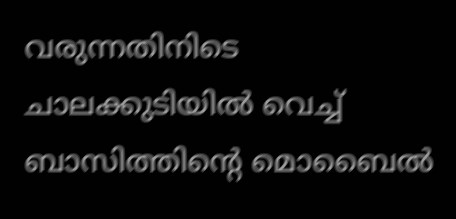വരുന്നതിനിടെ ചാലക്കുടിയില്‍ വെച്ച് ബാസിത്തിൻ്റെ മൊബൈല്‍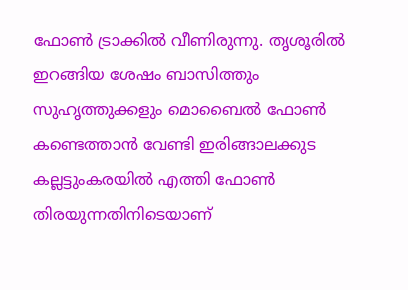ഫോണ്‍ ട്രാക്കില്‍ വീണിരുന്നു. തൃശൂരില്‍ ഇറങ്ങിയ ശേഷം ബാസിത്തും സുഹൃത്തുക്കളും മൊബൈല്‍ ഫോണ്‍ കണ്ടെത്താന്‍ വേണ്ടി ഇരിങ്ങാലക്കുട കല്ലട്ടുംകരയില്‍ എത്തി ഫോണ്‍ തിരയുന്നതിനിടെയാണ്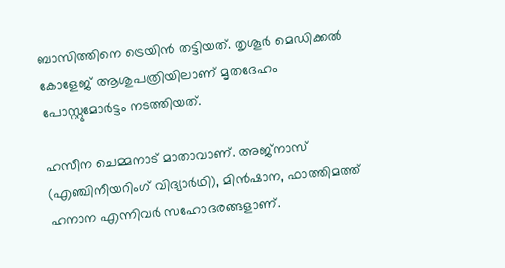ബാസിത്തിനെ ട്രെയിൻ തട്ടിയത്. തൃശൂര്‍ മെഡിക്കല്‍ കോളേജ് ആശുപത്രിയിലാണ് മൃതദേഹം പോസ്റ്റുമോര്‍ട്ടം നടത്തിയത്.

ഹസീന ചെമ്മനാട് മാതാവാണ്. അജ്‌നാസ് (എഞ്ചിനീയറിംഗ് വിദ്യാര്‍ഥി), മിന്‍ഷാന, ഫാത്തിമത്ത് ഹനാന എന്നിവർ സഹോദരങ്ങളാണ്.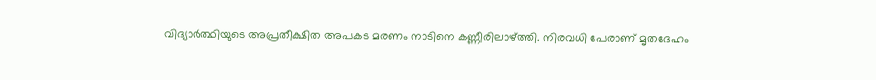വിദ്യാർത്ഥിയുടെ അപ്രതീക്ഷിത അപകട മരണം നാടിനെ കണ്ണീരിലാഴ്‌ത്തി. നിരവധി പേരാണ് മൃതദേഹം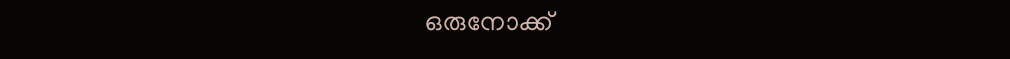ഒരുനോക്ക്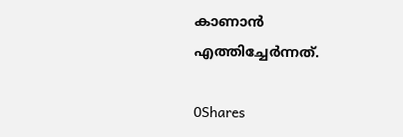കാണാൻ എത്തിച്ചേർന്നത്.

0Shares